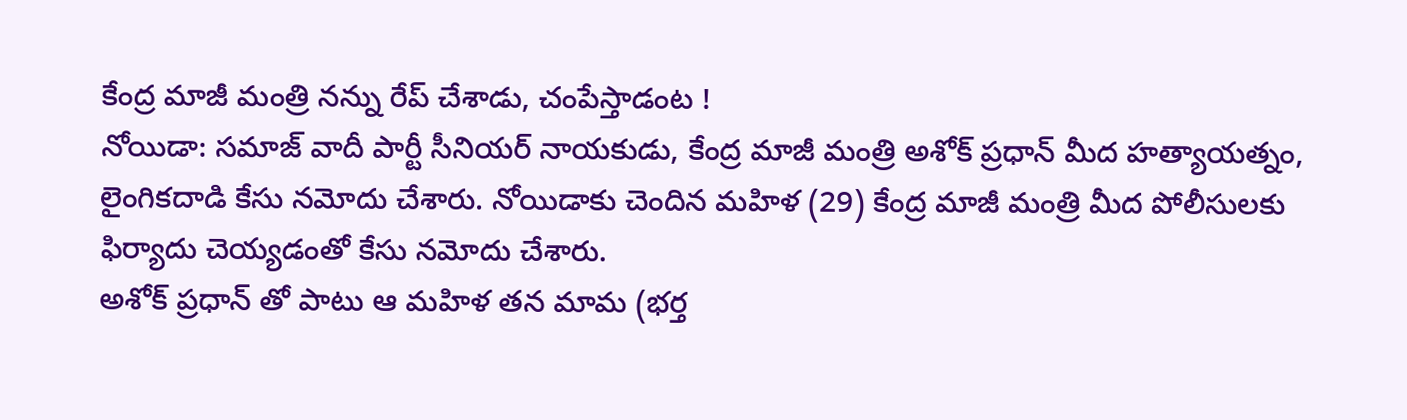కేంద్ర మాజీ మంత్రి నన్ను రేప్ చేశాడు, చంపేస్తాడంట !
నోయిడా: సమాజ్ వాదీ పార్టీ సీనియర్ నాయకుడు, కేంద్ర మాజీ మంత్రి అశోక్ ప్రధాన్ మీద హత్యాయత్నం, లైంగికదాడి కేసు నమోదు చేశారు. నోయిడాకు చెందిన మహిళ (29) కేంద్ర మాజీ మంత్రి మీద పోలీసులకు ఫిర్యాదు చెయ్యడంతో కేసు నమోదు చేశారు.
అశోక్ ప్రధాన్ తో పాటు ఆ మహిళ తన మామ (భర్త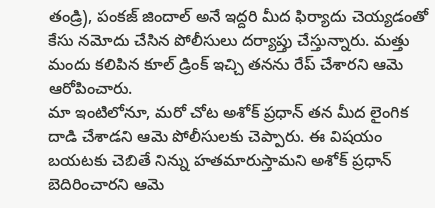తండ్రి), పంకజ్ జిందాల్ అనే ఇద్దరి మీద ఫిర్యాదు చెయ్యడంతో కేసు నమోదు చేసిన పోలీసులు దర్యాప్తు చేస్తున్నారు. మత్తు మందు కలిపిన కూల్ డ్రింక్ ఇచ్చి తనను రేప్ చేశారని ఆమె ఆరోపించారు.
మా ఇంటిలోనూ, మరో చోట అశోక్ ప్రధాన్ తన మీద లైంగిక దాడి చేశాడని ఆమె పోలీసులకు చెప్పారు. ఈ విషయం బయటకు చెబితే నిన్ను హతమారుస్తామని అశోక్ ప్రధాన్ బెదిరించారని ఆమె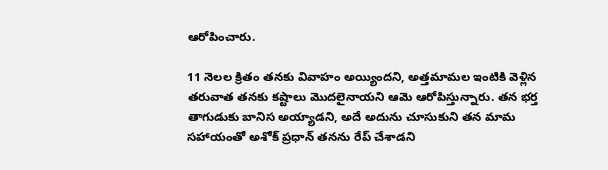ఆరోపించారు.

11 నెలల క్రితం తనకు వివాహం అయ్యిందని, అత్తమామల ఇంటికి వెళ్లిన తరువాత తనకు కష్టాలు మొదలైనాయని ఆమె ఆరోపిస్తున్నారు. తన భర్త తాగుడుకు బానిస అయ్యాడని, అదే అదును చూసుకుని తన మామ సహాయంతో అశోక్ ప్రధాన్ తనను రేప్ చేశాడని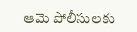ఆమె పోలీసులకు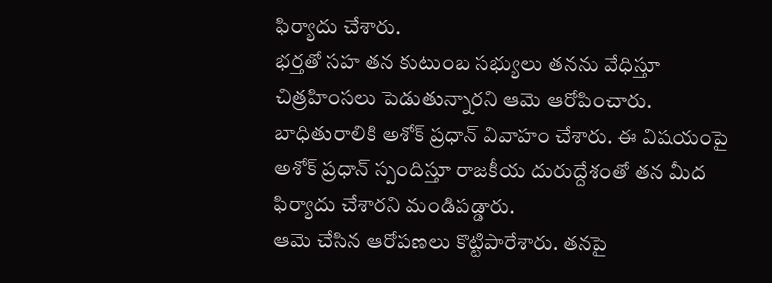ఫిర్యాదు చేశారు.
భర్తతో సహ తన కుటుంబ సభ్యులు తనను వేధిస్తూ చిత్రహింసలు పెడుతున్నారని ఆమె ఆరోపించారు. బాధితురాలికి అశోక్ ప్రధాన్ వివాహం చేశారు. ఈ విషయంపై అశోక్ ప్రధాన్ స్పందిస్తూ రాజకీయ దురుద్దేశంతో తన మీద ఫిర్యాదు చేశారని మండిపడ్డారు.
ఆమె చేసిన ఆరోపణలు కొట్టిపారేశారు. తనపై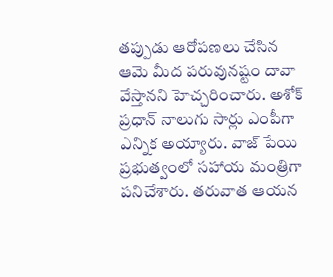తప్పుడు ఆరోపణలు చేసిన ఆమె మీద పరువునష్టం దావా వేస్తానని హెచ్చరించారు. అశోక్ ప్రధాన్ నాలుగు సార్లు ఎంపీగా ఎన్నిక అయ్యారు. వాజ్ పేయి ప్రభుత్వంలో సహాయ మంత్రిగా పనిచేశారు. తరువాత ఆయన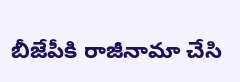బీజేపీకి రాజీనామా చేసి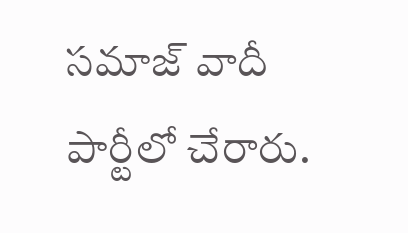సమాజ్ వాదీ పార్టీలో చేరారు.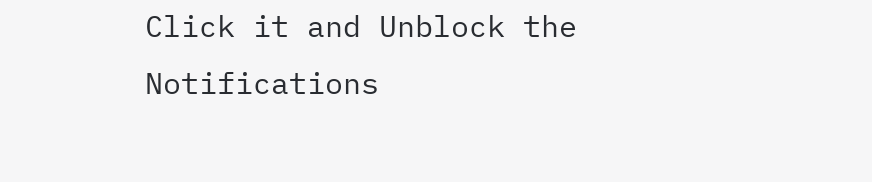Click it and Unblock the Notifications